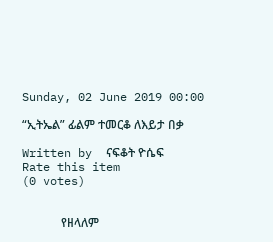Sunday, 02 June 2019 00:00

“ኢትኤል” ፊልም ተመርቆ ለእይታ በቃ

Written by  ናፍቆት ዮሴፍ
Rate this item
(0 votes)


             የዘላለም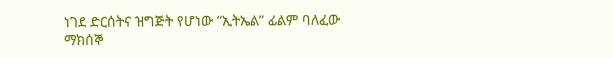ነገደ ድርሰትና ዝግጅት የሆነው “ኢትኤል” ፊልም ባለፈው ማክሰኞ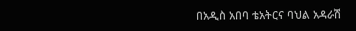በአዲስ አበባ ቴአትርና ባህል አዳራሽ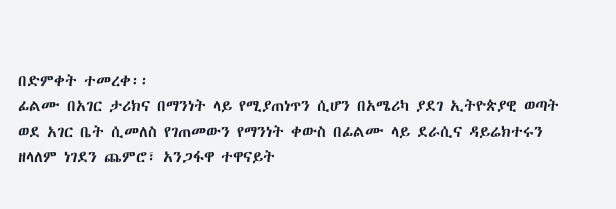በድምቀት ተመረቀ፡፡
ፊልሙ በአገር ታሪክና በማንነት ላይ የሚያጠነጥን ሲሆን በአሜሪካ ያደገ ኢትዮጵያዊ ወጣት ወደ አገር ቤት ሲመለስ የገጠመውን የማንነት ቀውስ በፊልሙ ላይ ደራሲና ዳይሬክተሩን ዘላለም ነገደን ጨምሮ፣ አንጋፋዋ ተዋናይት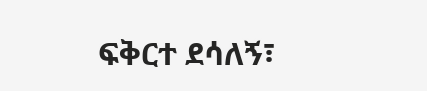ፍቅርተ ደሳለኝ፣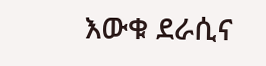እውቁ ደራሲና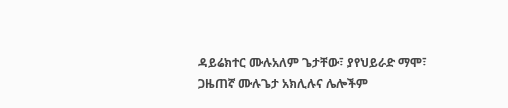ዳይሬክተር ሙሉአለም ጌታቸው፣ ያየህይራድ ማሞ፣ ጋዜጠኛ ሙሉጌታ አክሊሉና ሌሎችም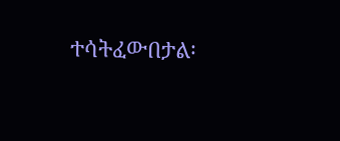ተሳትፈውበታል፡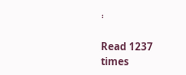፡

Read 1237 times